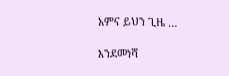አምና ይህን ጊዜ …

እንደመነሻ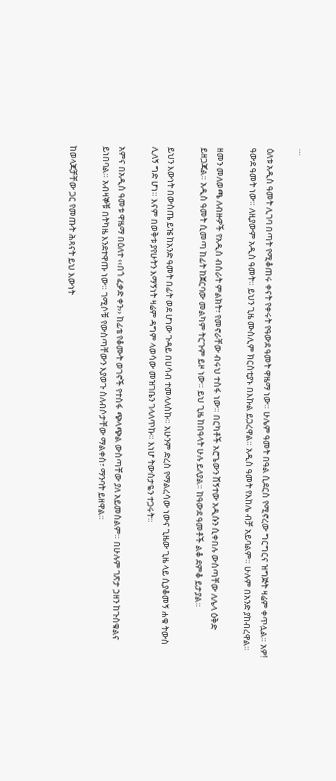…

ዕለቱ አዲስ ዓመት ሊገባ በጣት የሚቆጠሩ ቀናት የቀሩት የዓውደ ዓመት ዋዜማ ነው። ሁሌም ዓመት በዓል ሲደርስ የሚኖረው ግርግርና ዝግጅት ዛሬም ቀጥሏል። አዎ! ዓውደ ዓመት ነው። ለዚያውም አዲስ ዓመት። ይህን ጊዜ ሙስሊም ክርስቲያኑ በእኩል ይጋረዋል። አዲስ ዓመት የእከሌ ብቻ አይባልም። ሁሉም በአንድ ያከብረዋል።

ዘመን መለወጫ ለብዙዎች የአዲስ ብስራት ምልክት፣ የመኖራቸው ብሩህ ተስፋ ነው። በርካቶች አሮጌውን ሸኝተው አዲሱን ሲቀበሉ ውስጣቸው ለሌላ ዕቅድ ይዘጋጃል። አዲስ ዓመት ሲመጣ ከፊት ከጀርባው መልካም ትርጉም ይዞ ነው። ይህ ጊዜ ከበዓላት ሁሉ ይለያል። ከዓውደ ዓመቶች ልቆ ደምቆ ይታያል።

ይህን እውነት በውስጤ ይዤ ከአንድ ዓመት በፊት ወደ ሆነው ጉዳይ በሀሳብ ተመላለስኩ። አሁንም ድረስ የማልረሳው ነውና ጊዜው ጊዜ ላይ ሲያቆመኝ ሐቁ ትውስ ሊለኝ ግድ ሆነ። እናም በወቅቱ ያየሁትን እማኝነት ዛሬም ዳግም ላወሳው መዝገቤን ገላለጥኩ። እነሆ ትውስታዬን ተጋሩት።

አምና በአዲስ ዓመቱ ዋዜማ በዕለተ ‹‹በጎ ፈቃድ ቀን›› ከፊቴ የቆሙት ወገኖች የተስፋ ጭላጭል ውስጣቸው ያለ አይመስልም። በሁሉም ገጽታ ኃዘን ከጉስቁልና ይነበባል። አብዛኞቹ በትካዜ እንደተዋጡ ነው። ገሚሶቹ የውስጣቸውን እያወጉ ስለብሶታቸው ማልቀስ፣ ማንባት ይዘዋል።

ከወላጆቻቸው ጋር የመጡት ሕጻናት ይህ እውነት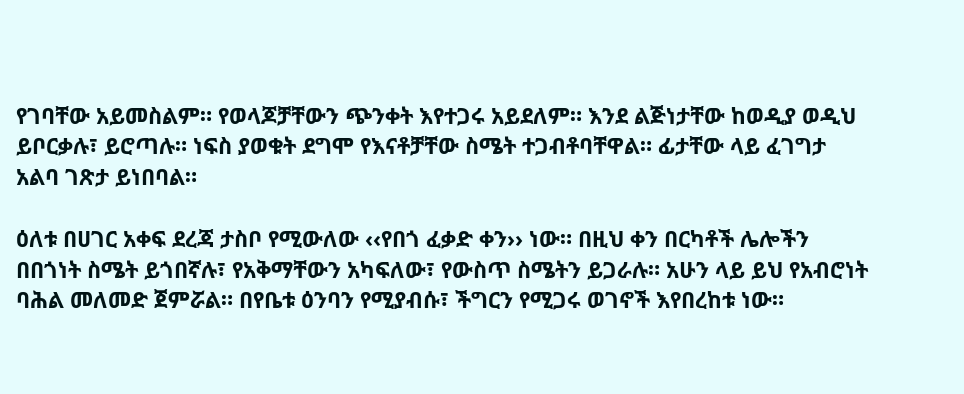የገባቸው አይመስልም። የወላጆቻቸውን ጭንቀት እየተጋሩ አይደለም። እንደ ልጅነታቸው ከወዲያ ወዲህ ይቦርቃሉ፣ ይሮጣሉ። ነፍስ ያወቁት ደግሞ የእናቶቻቸው ስሜት ተጋብቶባቸዋል። ፊታቸው ላይ ፈገግታ አልባ ገጽታ ይነበባል።

ዕለቱ በሀገር አቀፍ ደረጃ ታስቦ የሚውለው ‹‹የበጎ ፈቃድ ቀን›› ነው። በዚህ ቀን በርካቶች ሌሎችን በበጎነት ስሜት ይጎበኛሉ፣ የአቅማቸውን አካፍለው፣ የውስጥ ስሜትን ይጋራሉ። አሁን ላይ ይህ የአብሮነት ባሕል መለመድ ጀምሯል። በየቤቱ ዕንባን የሚያብሱ፣ ችግርን የሚጋሩ ወገኖች እየበረከቱ ነው።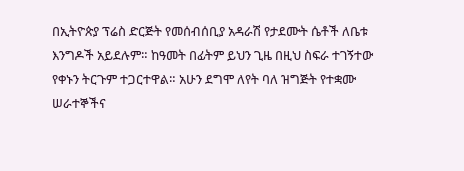በኢትዮጵያ ፕሬስ ድርጅት የመሰብሰቢያ አዳራሽ የታደሙት ሴቶች ለቤቱ እንግዶች አይደሉም። ከዓመት በፊትም ይህን ጊዜ በዚህ ስፍራ ተገኝተው የቀኑን ትርጉም ተጋርተዋል። አሁን ደግሞ ለየት ባለ ዝግጅት የተቋሙ ሠራተኞችና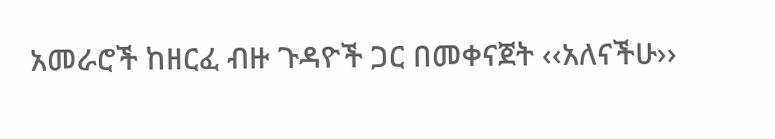አመራሮች ከዘርፈ ብዙ ጉዳዮች ጋር በመቀናጀት ‹‹አለናችሁ››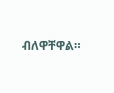ብለዋቸዋል።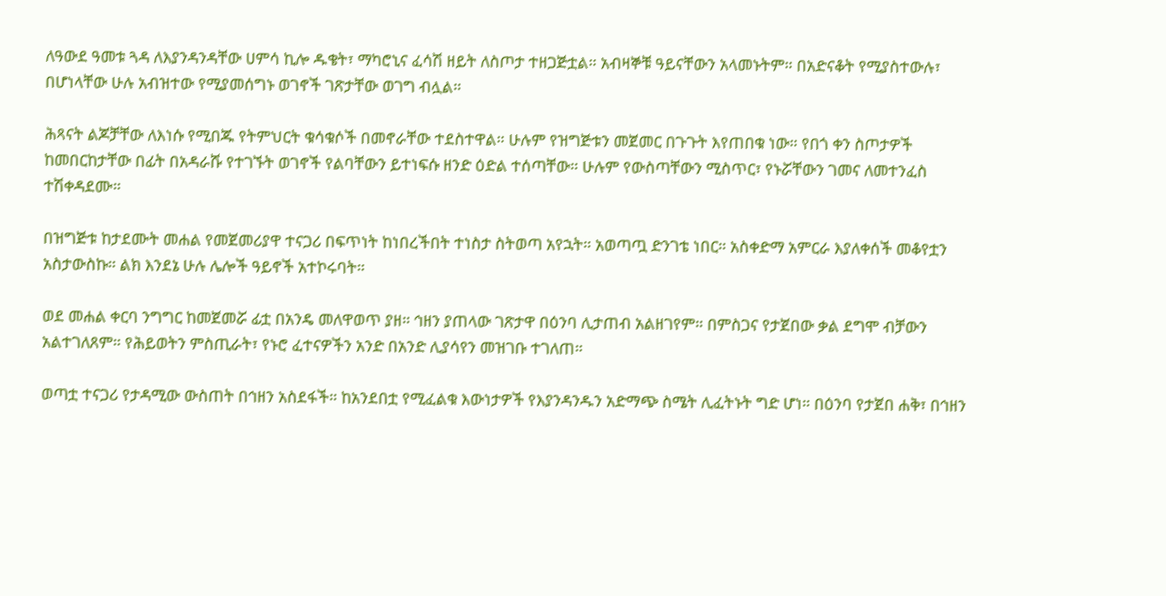ለዓውደ ዓመቱ ጓዳ ለእያንዳንዳቸው ሀምሳ ኪሎ ዱቄት፣ ማካሮኒና ፈሳሽ ዘይት ለስጦታ ተዘጋጅቷል። አብዛኞቹ ዓይናቸውን አላመኑትም። በአድናቆት የሚያስተውሉ፣ በሆነላቸው ሁሉ አብዝተው የሚያመሰግኑ ወገኖች ገጽታቸው ወገግ ብሏል።

ሕጻናት ልጆቻቸው ለእነሱ የሚበጁ የትምህርት ቁሳቁሶች በመኖራቸው ተደስተዋል። ሁሉም የዝግጅቱን መጀመር በጉጉት እየጠበቁ ነው። የበጎ ቀን ስጦታዎች ከመበርከታቸው በፊት በአዳራሹ የተገኙት ወገኖች የልባቸውን ይተነፍሱ ዘንድ ዕድል ተሰጣቸው። ሁሉም የውስጣቸውን ሚስጥር፣ የኑሯቸውን ገመና ለመተንፈስ ተሽቀዳደሙ።

በዝግጅቱ ከታደሙት መሐል የመጀመሪያዋ ተናጋሪ በፍጥነት ከነበረችበት ተነስታ ስትወጣ አየኋት። አወጣጧ ድንገቴ ነበር። አስቀድማ አምርራ እያለቀሰች መቆየቷን አስታውስኩ። ልክ እንደኔ ሁሉ ሌሎች ዓይኖች አተኮሩባት።

ወደ መሐል ቀርባ ንግግር ከመጀመሯ ፊቷ በአንዴ መለዋወጥ ያዘ። ኅዘን ያጠላው ገጽታዋ በዕንባ ሊታጠብ አልዘገየም። በምስጋና የታጀበው ቃል ደግሞ ብቻውን አልተገለጸም። የሕይወትን ምስጢራት፣ የኑሮ ፈተናዎችን አንድ በአንድ ሊያሳየን መዝገቡ ተገለጠ።

ወጣቷ ተናጋሪ የታዳሚው ውስጠት በኅዘን አስደፋች። ከአንደበቷ የሚፈልቁ እውነታዎች የእያንዳንዱን አድማጭ ስሜት ሊፈትኑት ግድ ሆነ። በዕንባ የታጀበ ሐቅ፣ በኅዘን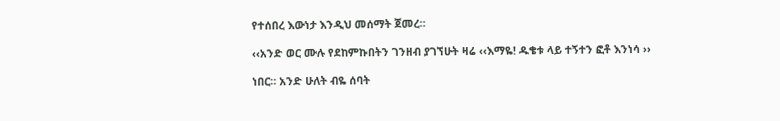የተሰበረ እውነታ እንዲህ መሰማት ጀመረ።

‹‹አንድ ወር ሙሉ የደከምኩበትን ገንዘብ ያገኘሁት ዛሬ ‹‹እማዬ! ዱቄቱ ላይ ተኝተን ፎቶ እንነሳ ››

ነበር። አንድ ሁለት ብዬ ሰባት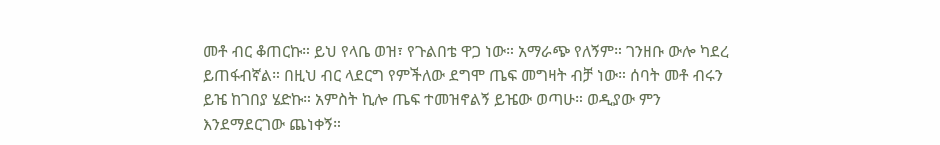መቶ ብር ቆጠርኩ። ይህ የላቤ ወዝ፣ የጉልበቴ ዋጋ ነው። አማራጭ የለኝም። ገንዘቡ ውሎ ካደረ ይጠፋብኛል። በዚህ ብር ላደርግ የምችለው ደግሞ ጤፍ መግዛት ብቻ ነው። ሰባት መቶ ብሩን ይዤ ከገበያ ሄድኩ። አምስት ኪሎ ጤፍ ተመዝኖልኝ ይዤው ወጣሁ። ወዲያው ምን እንደማደርገው ጨነቀኝ።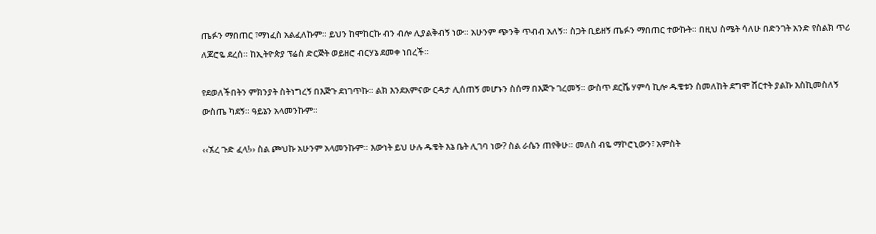ጤፉን ማበጠር ፣ማነፈስ አልፈለኩም። ይህን ከሞከርኩ ብን ብሎ ሊያልቅብኝ ነው። አሁንም ጭንቅ ጥብብ አለኝ። ስጋት ቢይዘኝ ጤፉን ማበጠር ተውኩት። በዚህ ስሜት ሳለሁ በድንገት አንድ የስልክ ጥሪ ለጆሮዬ ደረሰ። ከኢትዮጵያ ፕሬስ ድርጅት ወይዘሮ ብርሃኔ ደመቀ ነበረች።

የደወለችበትን ምክንያት ስትነግረኝ በእጅጉ ደነገጥኩ። ልክ እንደአምናው ርዳታ ሊሰጠኝ መሆኑን ስሰማ በእጅጉ ገረመኝ። ውስጥ ደርሼ ሃምሳ ኪሎ ዱቄቱን ስመለከት ደግሞ ሸርተት ያልኩ እስኪመስለኝ ውስጤ ካደኝ። ዓይኔን አላመንኩም።

‹‹ኧረ ጉድ ፈላ!›› ስል ጮህኩ አሁንም አላመንኩም። እውነት ይህ ሁሉ ዱቄት እኔ ቤት ሊገባ ነው? ስል ራሴን ጠየቅሁ። መለስ ብዬ ማኮሮኒውን፣ አምስት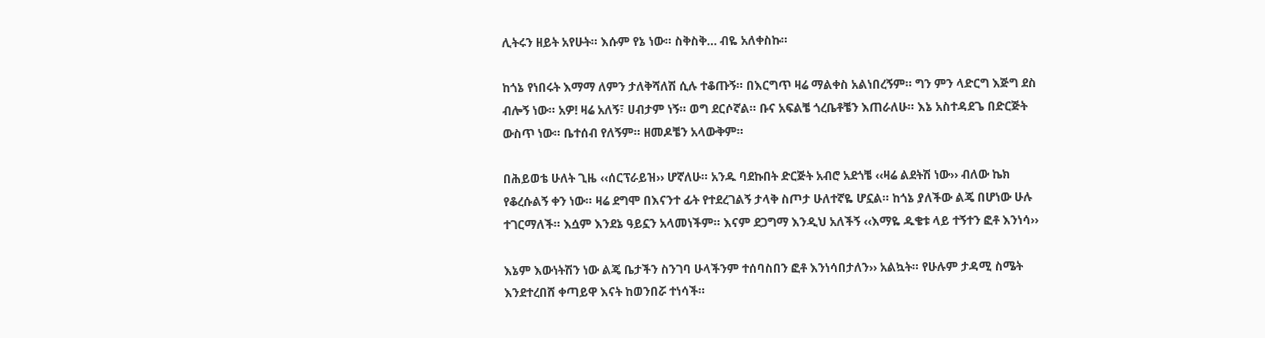ሊትሩን ዘይት አየሁት። እሱም የኔ ነው። ስቅስቅ… ብዬ አለቀስኩ።

ከጎኔ የነበሩት እማማ ለምን ታለቅሻለሽ ሲሉ ተቆጡኝ። በእርግጥ ዛሬ ማልቀስ አልነበረኝም። ግን ምን ላድርግ እጅግ ደስ ብሎኝ ነው። አዎ! ዛሬ አለኝ፣ ሀብታም ነኝ። ወግ ደርሶኛል። ቡና አፍልቼ ጎረቤቶቼን እጠራለሁ። እኔ አስተዳደጌ በድርጅት ውስጥ ነው። ቤተሰብ የለኝም። ዘመዶቼን አላውቅም።

በሕይወቴ ሁለት ጊዜ ‹‹ሰርፕራይዝ›› ሆኛለሁ። አንዱ ባደኩበት ድርጅት አብሮ አደጎቼ ‹‹ዛሬ ልደትሽ ነው›› ብለው ኬክ የቆረሱልኝ ቀን ነው። ዛሬ ደግሞ በእናንተ ፊት የተደረገልኝ ታላቅ ስጦታ ሁለተኛዬ ሆኗል። ከጎኔ ያለችው ልጄ በሆነው ሁሉ ተገርማለች። እሷም እንደኔ ዓይኗን አላመነችም። እናም ደጋግማ እንዲህ አለችኝ ‹‹እማዬ ዱቄቱ ላይ ተኝተን ፎቶ እንነሳ››

እኔም እውነትሽን ነው ልጄ ቤታችን ስንገባ ሁላችንም ተሰባስበን ፎቶ እንነሳበታለን›› አልኳት። የሁሉም ታዳሚ ስሜት እንደተረበሸ ቀጣይዋ እናት ከወንበሯ ተነሳች።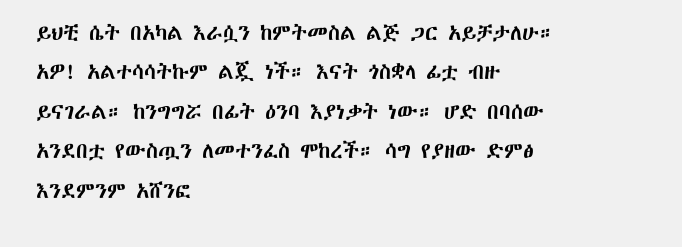ይህቺ ሴት በአካል እራሷን ከምትመስል ልጅ ጋር አይቻታለሁ። አዎ! አልተሳሳትኩም ልጇ ነች። እናት ጎስቋላ ፊቷ ብዙ ይናገራል። ከንግግሯ በፊት ዕንባ እያነቃት ነው። ሆድ በባሰው አንደበቷ የውስጧን ለመተንፈስ ሞከረች። ሳግ የያዘው ድምፅ እንደምንም አሸንፎ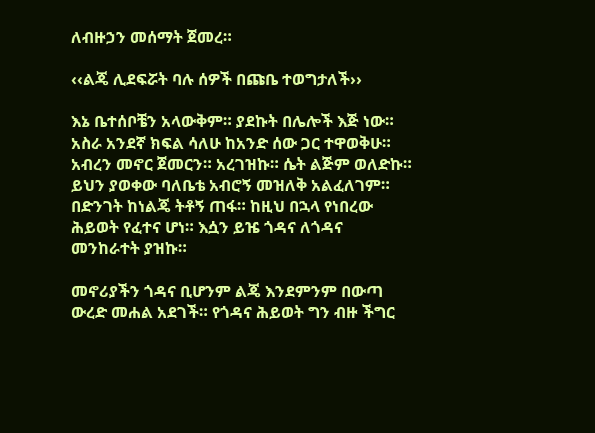ለብዙኃን መሰማት ጀመረ።

‹‹ልጄ ሊደፍሯት ባሉ ሰዎች በጩቤ ተወግታለች››

እኔ ቤተሰቦቼን አላውቅም። ያደኩት በሌሎች እጅ ነው። አስራ አንደኛ ክፍል ሳለሁ ከአንድ ሰው ጋር ተዋወቅሁ። አብረን መኖር ጀመርን። አረገዝኩ። ሴት ልጅም ወለድኩ። ይህን ያወቀው ባለቤቴ አብሮኝ መዝለቅ አልፈለገም። በድንገት ከነልጄ ትቶኝ ጠፋ። ከዚህ በኋላ የነበረው ሕይወት የፈተና ሆነ። እሷን ይዤ ጎዳና ለጎዳና መንከራተት ያዝኩ።

መኖሪያችን ጎዳና ቢሆንም ልጄ እንደምንም በውጣ ውረድ መሐል አደገች። የጎዳና ሕይወት ግን ብዙ ችግር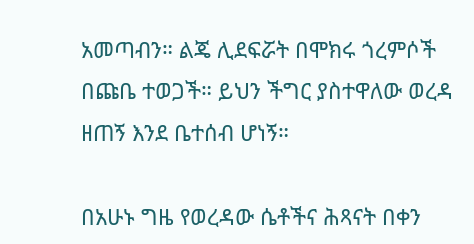አመጣብን። ልጄ ሊደፍሯት በሞክሩ ጎረምሶች በጩቤ ተወጋች። ይህን ችግር ያስተዋለው ወረዳ ዘጠኝ እንደ ቤተሰብ ሆነኝ።

በአሁኑ ግዜ የወረዳው ሴቶችና ሕጻናት በቀን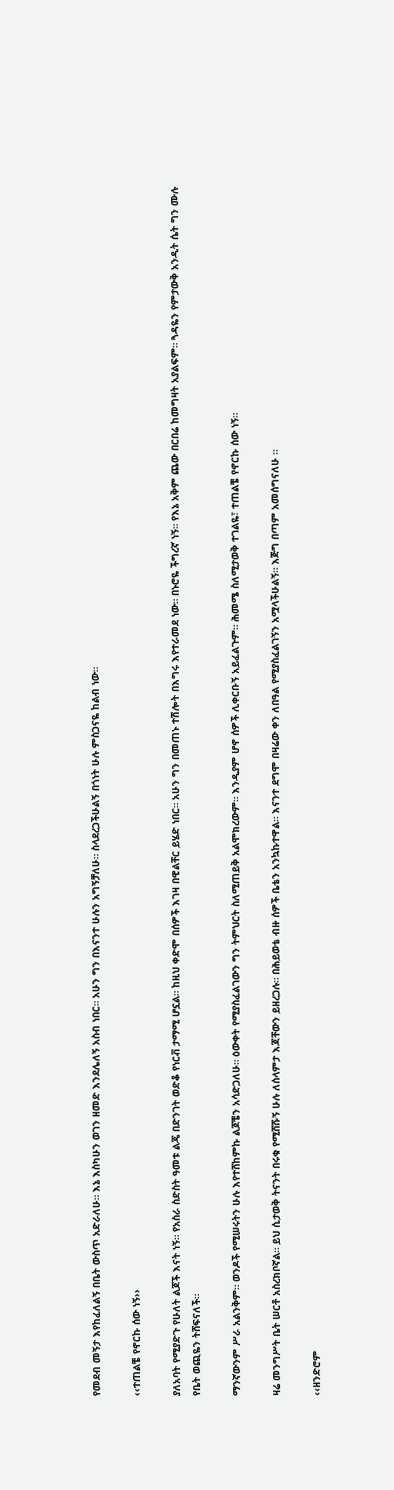የመደብ መኝታ እየከፈለልኝ በቤት ውስጥ አድራለሁ። እኔ እስካሁን ወገን ዘመድ እንደሌለኝ አስብ ነበር። አሁን ግን በእናንተ ሁሉን አግኝቻለሁ። ስላደረጋችሁልኝ በጎነት ሁሉ ምስጋናዬ ከልብ ነው።

‹‹ተጠልቼ የኖርኩ ሰው ነኝ››

ያለአባት የሚያድጉ የሁለት ልጆች እናት ነኝ። የአስራ ስድስት ዓመቱ ልጄ በድንገት ወድቆ የነርቭ ታማሚ ሆኗል። ከዚህ ቀድሞ በሰዎች እገዛ በዊልቸር ይሄድ ነበር። አሁን ግን በመጠኑ ተሽሎት በእግሩ እየተራመደ ነው። በኑሮዬ ችግረኛ ነኝ። የእኔ አቅም ጨው በርበሬ ከመግዛት አያልፍም። ጓዳዬን የምታውቅ አንዲት ሴት ግን ሙሉ የቤት ወጪዬን ትሸፍናለች።

ማንኛውንም ሥራ አልንቅም። ወንዶች የሚሠሩትን ሁሉ እየተሸከምኩ ልጆቼን አሳድጋለሁ። ዕውቀት የሚያስፈልገውን ግን ትምህርት ስለሚጠይቅ አልሞክረውም። እንዲያም ሆኖ ሰዎች ሊቀርቡኝ አይፈልጉም። ሕመሜ ስለሚታወቅ ተገልዬ፣ ተጠልቼ የኖርኩ ሰው ነኝ።

ዛሬ መንግሥት ቤት ሠርቶ አስረክቦኛል። ይህ ሲታወቅ ትናንት በሩቁ የሚሸሹኝ ሁሉ ለሰላምታ እጃቸውን ይዘረጋሉ። በሕይወቴ ብዙ ሰዎች ቤቴን አንኳኩተዋል። እናንተ ደግሞ በዛሬው ቀን ለበዓል የሚያስፈልገኝን አሟላችሁልኝ። እጅግ በጣም አመሰግናለሁ ።

‹‹ዘንድሮም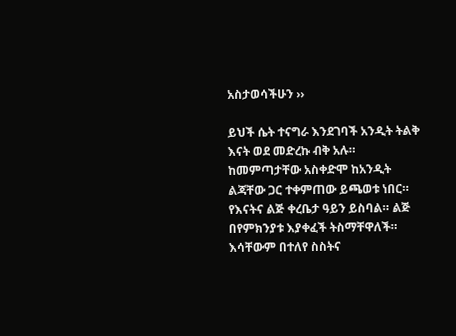አስታወሳችሁን ››

ይህች ሴት ተናግራ እንደገባች አንዲት ትልቅ እናት ወደ መድረኩ ብቅ አሉ። ከመምጣታቸው አስቀድሞ ከአንዲት ልጃቸው ጋር ተቀምጠው ይጫወቱ ነበር። የእናትና ልጅ ቀረቤታ ዓይን ይስባል። ልጅ በየምክንያቱ እያቀፈች ትስማቸዋለች። እሳቸውም በተለየ ስስትና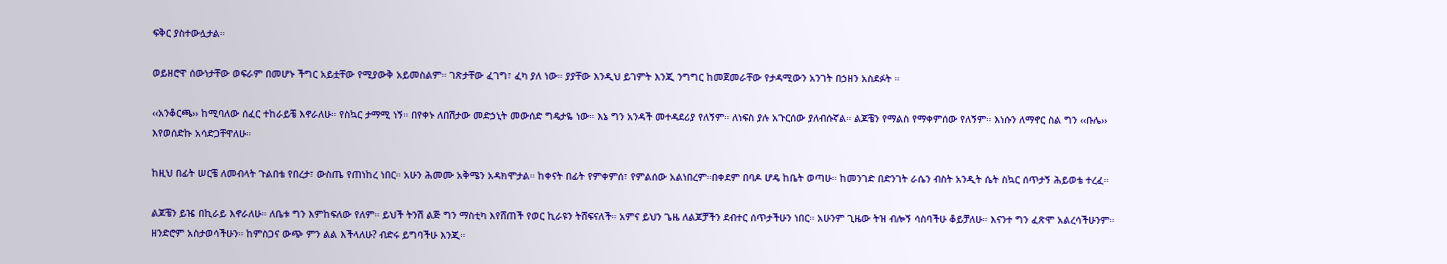ፍቅር ያስተውሏታል።

ወይዘሮዋ ሰውነታቸው ወፍራም በመሆኑ ችግር አይቷቸው የሚያውቅ አይመስልም። ገጽታቸው ፈገግ፣ ፈካ ያለ ነው። ያያቸው እንዲህ ይገምት እንጂ ንግግር ከመጀመራቸው የታዳሚውን አንገት በኃዘን አስደፉት ።

‹‹አንቆርጫ›› ከሚባለው ሰፈር ተከራይቼ እኖራለሁ። የስኳር ታማሚ ነኝ። በየቀኑ ለበሽታው መድኃኒት መውሰድ ግዴታዬ ነው። እኔ ግን አንዳች መተዳደሪያ የለኝም። ለነፍስ ያሉ አጉርሰው ያለብሱኛል። ልጆቼን የማልስ የማቀምሰው የለኝም። እነሱን ለማኖር ስል ግን ‹‹ቡሌ›› እየወሰድኩ አሳድጋቸዋለሁ።

ከዚህ በፊት ሠርቼ ለመብላት ጉልበቴ የበረታ፣ ውስጤ የጠነከረ ነበር። አሁን ሕመሙ አቅሜን አዳክሞታል። ከቀናት በፊት የምቀምሰ፣ የምልሰው አልነበረም።በቀደም በባዶ ሆዴ ከቤት ወጣሁ። ከመንገድ በድንገት ራሴን ብስት አንዲት ሴት ስኳር ሰጥታኝ ሕይወቴ ተረፈ።

ልጆቼን ይዤ በኪራይ እኖራለሁ። ለቤቱ ግን እምከፍለው የለም። ይህች ትንሽ ልጅ ግን ማስቲካ እየሸጠች የወር ኪራዩን ትሸፍናለች። አምና ይህን ጌዜ ለልጆቻችን ደብተር ሰጥታችሁን ነበር። አሁንም ጊዜው ትዝ ብሎኝ ሳስባችሁ ቆይቻለሁ። እናንተ ግን ፈጽሞ አልረሳችሁንም። ዘንድሮም አስታወሳችሁን። ከምስጋና ውጭ ምን ልል እችላለሁ? ብድሩ ይግባችሁ እንጂ።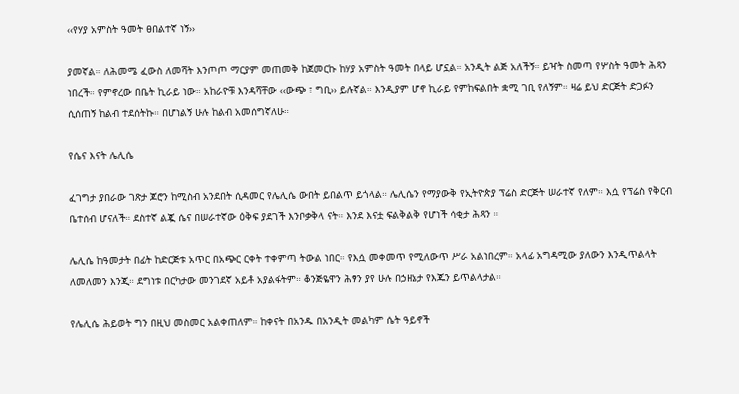‹‹የሃያ አምስት ዓመት ፀበልተኛ ነኝ››

ያመኛል። ለሕመሜ ፈውስ ለመሻት እንጦጦ ማርያም መጠመቅ ከጀመርኩ ከሃያ አምስት ዓመት በላይ ሆኗል። አንዲት ልጅ አለችኝ። ይዣት ስመጣ የሦስት ዓመት ሕጻን ነበረች። የምኖረው በቤት ኪራይ ነው። አከራዮቹ እንዳሻቸው ‹‹ውጭ ፣ ግቢ›› ይሉኛል። እንዲያም ሆኖ ኪራይ የምከፍልበት ቋሚ ገቢ የለኝም። ዛሬ ይህ ድርጅት ድጋፉን ሲሰጠኝ ከልብ ተደሰትኩ። በሆነልኝ ሁሉ ከልብ አመሰግኛለሁ።

የሴና እናት ሌሊሴ

ፈገግታ ያበራው ገጽታ ጆሮን ከሚስብ አንደበት ሲዳመር የሌሊሴ ውበት ይበልጥ ይጎላል። ሌሊሴን የማያውቅ የኢትዮጵያ ፕሬስ ድርጅት ሠራተኛ የለም። እሷ የፕሬስ የቅርብ ቤተሰብ ሆናለች። ደስተኛ ልጇ ሴና በሠራተኛው ዕቅፍ ያደገች እንቦቃቅላ ናት። እንደ እናቷ ፍልቅልቅ የሆነች ሳቂታ ሕጻን ።

ሌሊሴ ከዓመታት በፊት ከድርጅቱ አጥር በአጭር ርቀት ተቀምጣ ትውል ነበር። የእሷ መቀመጥ የሚለውጥ ሥራ አልነበረም። አላፊ አግዳሚው ያለውን እንዲጥልላት ለመለመን እንጂ። ደግነቱ በርካታው መንገደኛ አይቶ አያልፋትም። ቆንጅዬዋን ሕፃን ያየ ሁሉ በኃዘኔታ የእጁን ይጥልላታል።

የሌሊሴ ሕይወት ግን በዚህ መስመር አልቀጠለም። ከቀናት በአንዱ በአንዲት መልካም ሴት ዓይኖች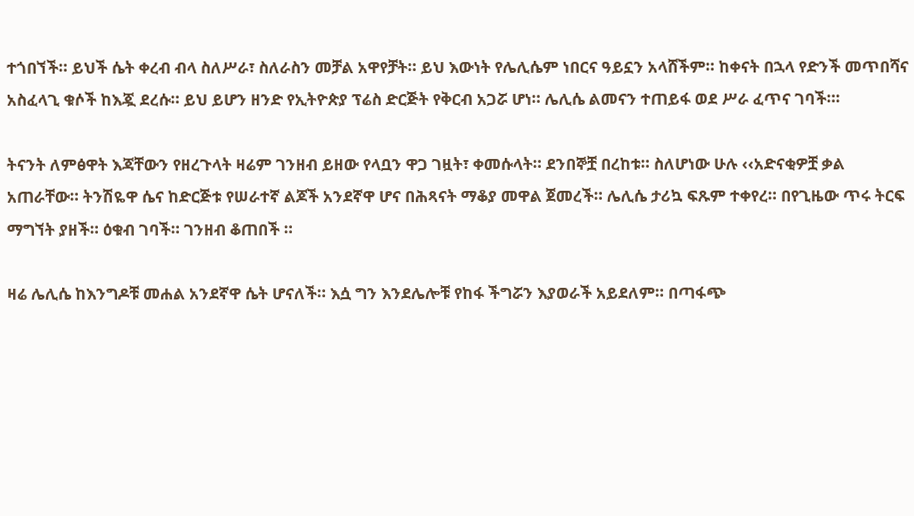ተጎበኘች። ይህች ሴት ቀረብ ብላ ስለሥራ፣ ስለራስን መቻል አዋየቻት። ይህ እውነት የሌሊሴም ነበርና ዓይኗን አላሸችም። ከቀናት በኋላ የድንች መጥበሻና አስፈላጊ ቁሶች ከእጇ ደረሱ። ይህ ይሆን ዘንድ የኢትዮጵያ ፕሬስ ድርጅት የቅርብ አጋሯ ሆነ። ሌሊሴ ልመናን ተጠይፋ ወደ ሥራ ፈጥና ገባች።፡

ትናንት ለምፅዋት እጃቸውን የዘረጉላት ዛሬም ገንዘብ ይዘው የላቧን ዋጋ ገዟት፣ ቀመሱላት። ደንበኞቿ በረከቱ። ስለሆነው ሁሉ ‹‹አድናቂዎቿ ቃል አጠራቸው። ትንሽዬዋ ሴና ከድርጅቱ የሠራተኛ ልጆች አንደኛዋ ሆና በሕጻናት ማቆያ መዋል ጀመረች። ሌሊሴ ታሪኳ ፍጹም ተቀየረ። በየጊዜው ጥሩ ትርፍ ማግኘት ያዘች። ዕቁብ ገባች። ገንዘብ ቆጠበች ።

ዛሬ ሌሊሴ ከእንግዶቹ መሐል አንደኛዋ ሴት ሆናለች። እሷ ግን እንደሌሎቹ የከፋ ችግሯን እያወራች አይደለም። በጣፋጭ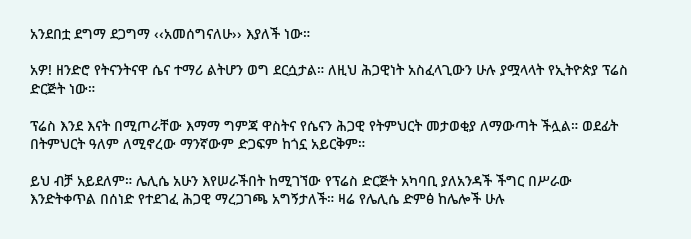አንደበቷ ደግማ ደጋግማ ‹‹አመሰግናለሁ›› እያለች ነው።

አዎ! ዘንድሮ የትናንትናዋ ሴና ተማሪ ልትሆን ወግ ደርሷታል። ለዚህ ሕጋዊነት አስፈላጊውን ሁሉ ያሟላላት የኢትዮጵያ ፕሬስ ድርጅት ነው።

ፕሬስ እንደ እናት በሚጦራቸው እማማ ግምጃ ዋስትና የሴናን ሕጋዊ የትምህርት መታወቂያ ለማውጣት ችሏል። ወደፊት በትምህርት ዓለም ለሚኖረው ማንኛውም ድጋፍም ከጎኗ አይርቅም።

ይህ ብቻ አይደለም። ሌሊሴ አሁን እየሠራችበት ከሚገኘው የፕሬስ ድርጅት አካባቢ ያለአንዳች ችግር በሥራው እንድትቀጥል በሰነድ የተደገፈ ሕጋዊ ማረጋገጫ አግኝታለች። ዛሬ የሌሊሴ ድምፅ ከሌሎች ሁሉ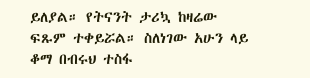ይለያል። የትናንት ታሪኳ ከዛሬው ፍጹም ተቀይሯል። ስለነገው አሁን ላይ ቆማ በብሩህ ተስፋ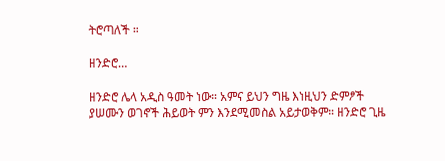ትሮጣለች ።

ዘንድሮ…

ዘንድሮ ሌላ አዲስ ዓመት ነው። አምና ይህን ግዜ እነዚህን ድምፆች ያሠሙን ወገኖች ሕይወት ምን እንደሚመስል አይታወቅም። ዘንድሮ ጊዜ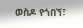ወስዶ የጎበኘ፣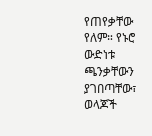የጠየቃቸው የለም። የኑሮ ውድነቱ ጫንቃቸውን ያገበጣቸው፣ ወላጆች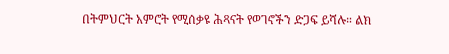በትምህርት አምሮት የሚሰቃዩ ሕጻናት የወገኖችን ድጋፍ ይሻሉ። ልክ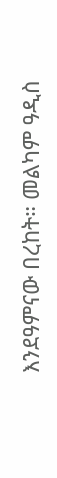እንደዓምናው በረከት። መልካም ዓዲስ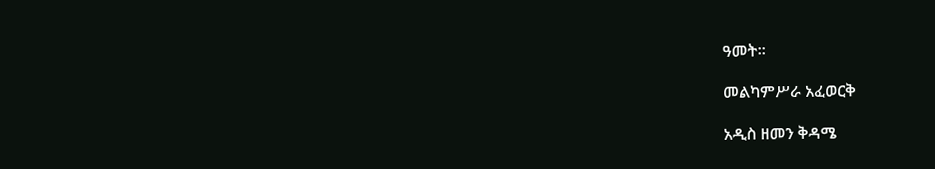ዓመት።

መልካምሥራ አፈወርቅ

አዲስ ዘመን ቅዳሜ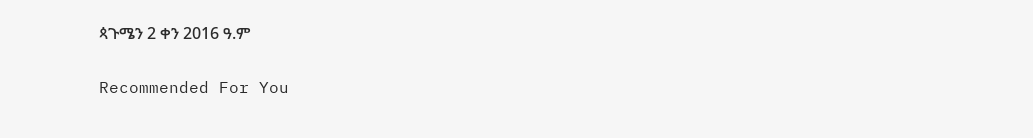ጳጉሜን 2 ቀን 2016 ዓ.ም

Recommended For You